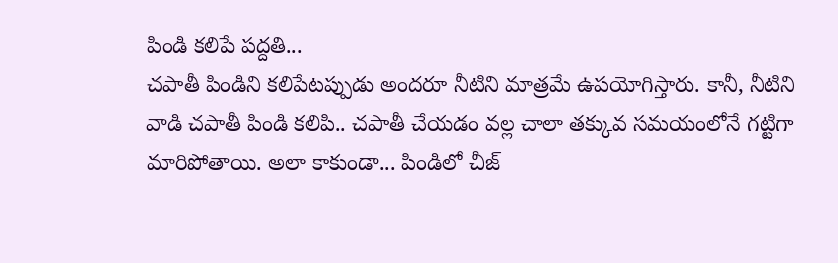పిండి కలిపే పద్దతి...
చపాతీ పిండిని కలిపేటప్పుడు అందరూ నీటిని మాత్రమే ఉపయోగిస్తారు. కానీ, నీటిని వాడి చపాతీ పిండి కలిపి.. చపాతీ చేయడం వల్ల చాలా తక్కువ సమయంలోనే గట్టిగా మారిపోతాయి. అలా కాకుండా... పిండిలో చీజ్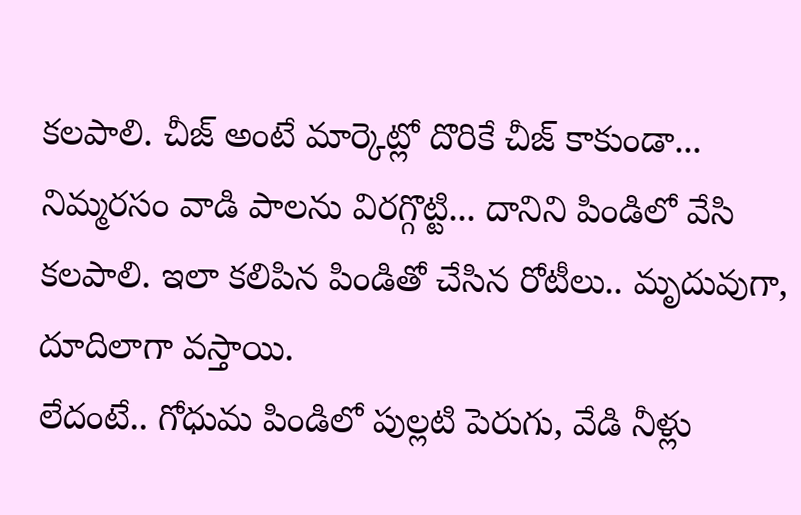కలపాలి. చీజ్ అంటే మార్కెట్లో దొరికే చీజ్ కాకుండా... నిమ్మరసం వాడి పాలను విరగ్గొట్టి... దానిని పిండిలో వేసి కలపాలి. ఇలా కలిపిన పిండితో చేసిన రోటీలు.. మృదువుగా, దూదిలాగా వస్తాయి.
లేదంటే.. గోధుమ పిండిలో పుల్లటి పెరుగు, వేడి నీళ్లు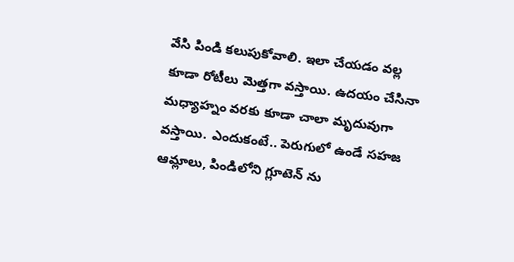వేసి పిండి కలుపుకోవాలి. ఇలా చేయడం వల్ల కూడా రోటీలు మెత్తగా వస్తాయి. ఉదయం చేసినా మధ్యాహ్నం వరకు కూడా చాలా మృదువుగా వస్తాయి. ఎందుకంటే.. పెరుగులో ఉండే సహజ ఆమ్లాలు, పిండిలోని గ్లూటెన్ ను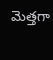మెత్తగా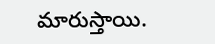మారుస్తాయి.